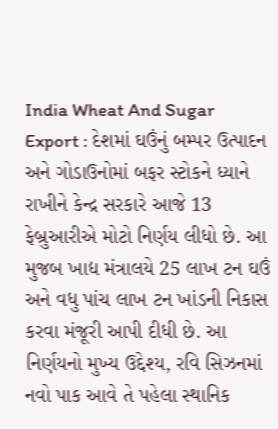India Wheat And Sugar Export : દેશમાં ઘઉંનું બમ્પર ઉત્પાદન અને ગોડાઉનોમાં બફર સ્ટોકને ધ્યાને રાખીને કેન્દ્ર સરકારે આજે 13 ફેબ્રુઆરીએ મોટો નિર્ણય લીધો છે. આ મુજબ ખાદ્ય મંત્રાલયે 25 લાખ ટન ઘઉં અને વધુ પાંચ લાખ ટન ખાંડની નિકાસ કરવા મંજૂરી આપી દીધી છે. આ નિર્ણયનો મુખ્ય ઉદ્દેશ્ય, રવિ સિઝનમાં નવો પાક આવે તે પહેલા સ્થાનિક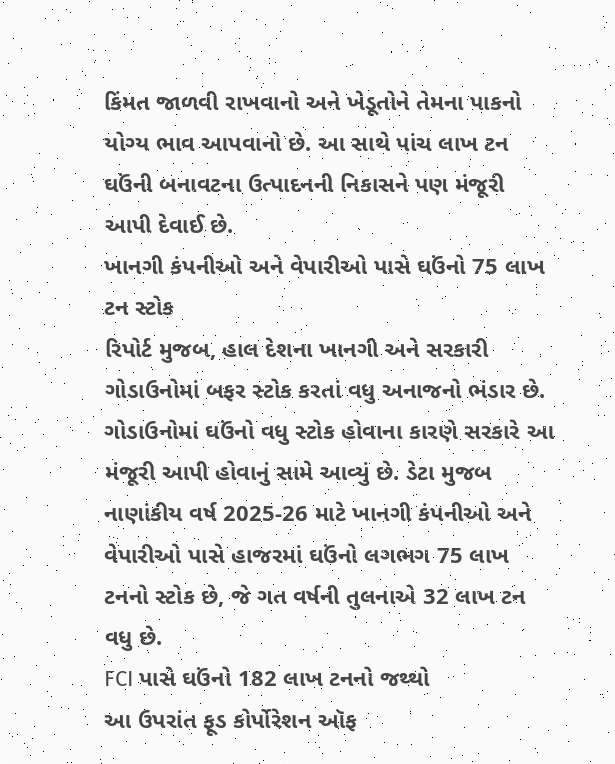કિંમત જાળવી રાખવાનો અને ખેડૂતોને તેમના પાકનો યોગ્ય ભાવ આપવાનો છે. આ સાથે પાંચ લાખ ટન ઘઉંની બનાવટના ઉત્પાદનની નિકાસને પણ મંજૂરી આપી દેવાઈ છે.
ખાનગી કંપનીઓ અને વેપારીઓ પાસે ઘઉંનો 75 લાખ ટન સ્ટોક
રિપોર્ટ મુજબ, હાલ દેશના ખાનગી અને સરકારી ગોડાઉનોમાં બફર સ્ટોક કરતાં વધુ અનાજનો ભંડાર છે. ગોડાઉનોમાં ઘઉંનો વધુ સ્ટોક હોવાના કારણે સરકારે આ મંજૂરી આપી હોવાનું સામે આવ્યું છે. ડેટા મુજબ નાણાંકીય વર્ષ 2025-26 માટે ખાનગી કંપનીઓ અને વેપારીઓ પાસે હાજરમાં ઘઉંનો લગભગ 75 લાખ ટનનો સ્ટોક છે, જે ગત વર્ષની તુલનાએ 32 લાખ ટન વધુ છે.
FCI પાસે ઘઉંનો 182 લાખ ટનનો જથ્થો
આ ઉપરાંત ફૂડ કોર્પોરેશન ઑફ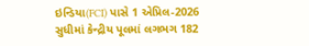ઇન્ડિયા(FCI) પાસે 1 એપ્રિલ-2026 સુધીમાં કેન્દ્રીય પૂલમાં લગભગ 182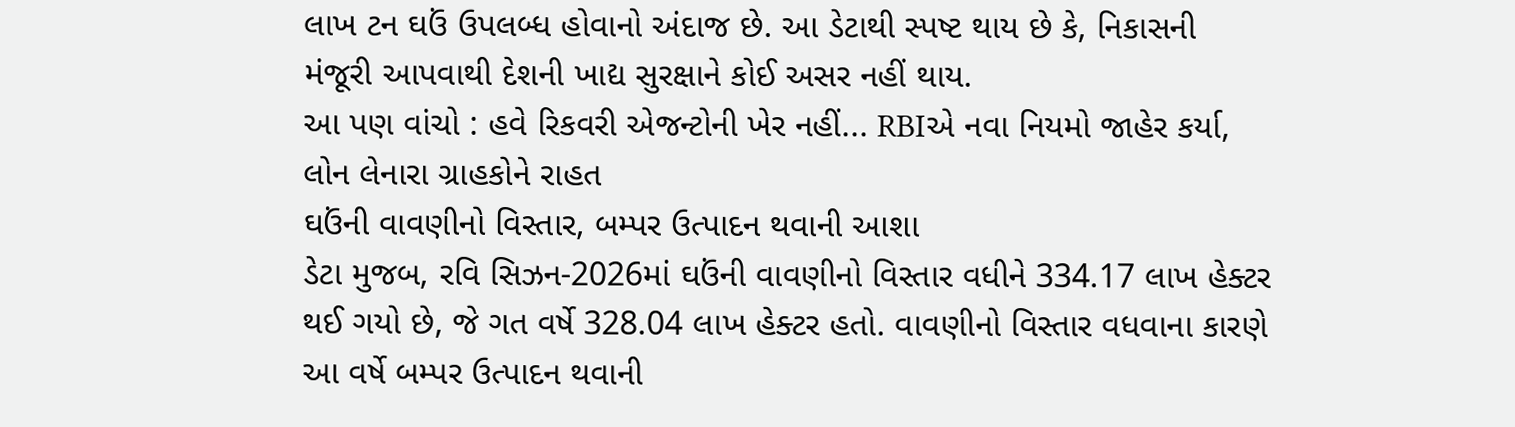લાખ ટન ઘઉં ઉપલબ્ધ હોવાનો અંદાજ છે. આ ડેટાથી સ્પષ્ટ થાય છે કે, નિકાસની મંજૂરી આપવાથી દેશની ખાદ્ય સુરક્ષાને કોઈ અસર નહીં થાય.
આ પણ વાંચો : હવે રિકવરી એજન્ટોની ખેર નહીં... RBIએ નવા નિયમો જાહેર કર્યા, લોન લેનારા ગ્રાહકોને રાહત
ઘઉંની વાવણીનો વિસ્તાર, બમ્પર ઉત્પાદન થવાની આશા
ડેટા મુજબ, રવિ સિઝન-2026માં ઘઉંની વાવણીનો વિસ્તાર વધીને 334.17 લાખ હેક્ટર થઈ ગયો છે, જે ગત વર્ષે 328.04 લાખ હેક્ટર હતો. વાવણીનો વિસ્તાર વધવાના કારણે આ વર્ષે બમ્પર ઉત્પાદન થવાની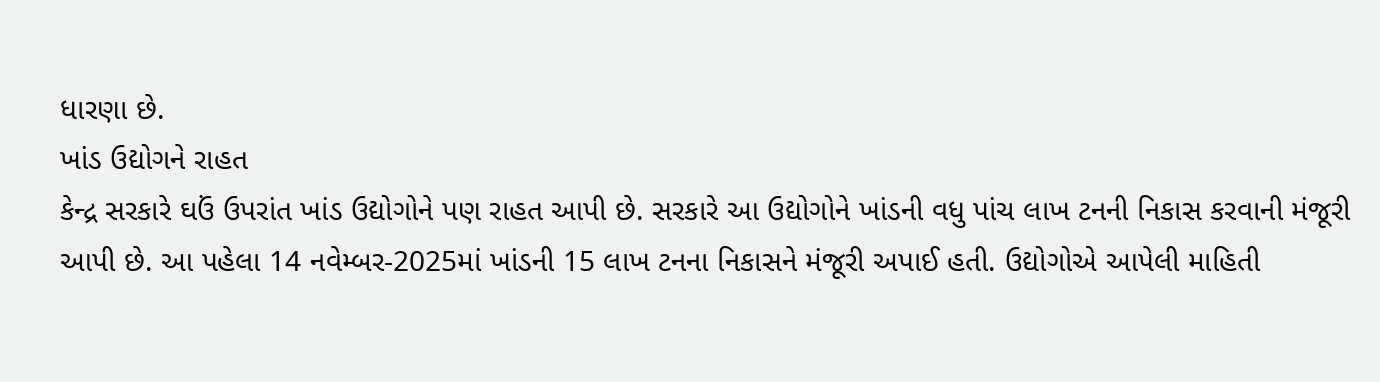ધારણા છે.
ખાંડ ઉદ્યોગને રાહત
કેન્દ્ર સરકારે ઘઉં ઉપરાંત ખાંડ ઉદ્યોગોને પણ રાહત આપી છે. સરકારે આ ઉદ્યોગોને ખાંડની વધુ પાંચ લાખ ટનની નિકાસ કરવાની મંજૂરી આપી છે. આ પહેલા 14 નવેમ્બર-2025માં ખાંડની 15 લાખ ટનના નિકાસને મંજૂરી અપાઈ હતી. ઉદ્યોગોએ આપેલી માહિતી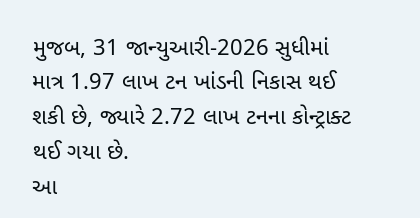મુજબ, 31 જાન્યુઆરી-2026 સુધીમાં માત્ર 1.97 લાખ ટન ખાંડની નિકાસ થઈ શકી છે, જ્યારે 2.72 લાખ ટનના કોન્ટ્રાક્ટ થઈ ગયા છે.
આ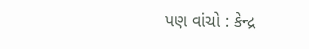પણ વાંચો : કેન્દ્ર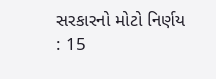સરકારનો મોટો નિર્ણય : 15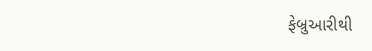ફેબ્રુઆરીથી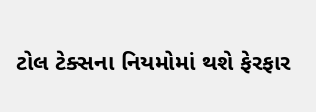ટોલ ટેક્સના નિયમોમાં થશે ફેરફાર